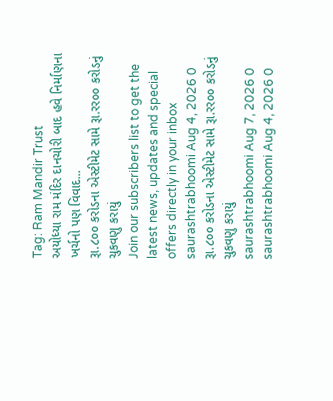Tag: Ram Mandir Trust
અયોધ્યા રામ મંદિર દાનચોરી બાદ હવે નિર્માણના ખર્ચનો પણ વિવાદ...
રૂા.૮૦૦ કરોડના એસ્ટીમેટ સામે રૂા.રર૦૦ કરોડનું ચુકવણુ કરાયું
Join our subscribers list to get the latest news, updates and special offers directly in your inbox
saurashtrabhoomi Aug 4, 2026 0
રૂા.૮૦૦ કરોડના એસ્ટીમેટ સામે રૂા.રર૦૦ કરોડનું ચુકવણુ કરાયું
saurashtrabhoomi Aug 7, 2026 0
saurashtrabhoomi Aug 4, 2026 0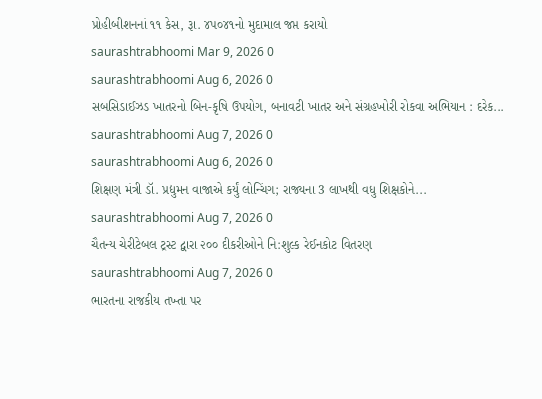પ્રોહીબીશનનાં ૧૧ કેસ, રૂા. ૪પ૦૪૧નો મુદામાલ જપ્ત કરાયો
saurashtrabhoomi Mar 9, 2026 0
saurashtrabhoomi Aug 6, 2026 0
સબસિડાઈઝડ ખાતરનો બિન-કૃષિ ઉપયોગ, બનાવટી ખાતર અને સંગ્રહખોરી રોકવા અભિયાન : દરેક...
saurashtrabhoomi Aug 7, 2026 0
saurashtrabhoomi Aug 6, 2026 0
શિક્ષણ મંત્રી ડૉ. પ્રદ્યુમન વાજાએ કર્યું લોન્ચિંગ; રાજ્યના 3 લાખથી વધુ શિક્ષકોને...
saurashtrabhoomi Aug 7, 2026 0
ચૈતન્ય ચેરીટેબલ ટ્રસ્ટ દ્વારા ૨૦૦ દીકરીઓને નિ:શુલ્ક રેઈનકોટ વિતરણ
saurashtrabhoomi Aug 7, 2026 0
ભારતના રાજકીય તખ્તા પર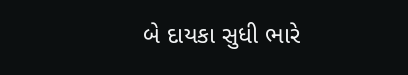બે દાયકા સુધી ભારે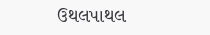ઉથલપાથલ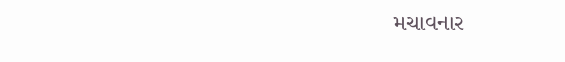મચાવનાર